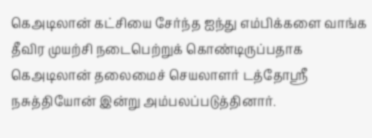கெஅடிலான் கட்சியை சேர்ந்த ஐந்து எம்பிக்களை வாங்க தீவிர முயற்சி நடைபெற்றுக் கொண்டிருப்பதாக கெஅடிலான் தலைமைச் செயலாளர் டத்தோஸ்ரீ நசுத்தியோன் இன்று அம்பலப்படுத்தினார்.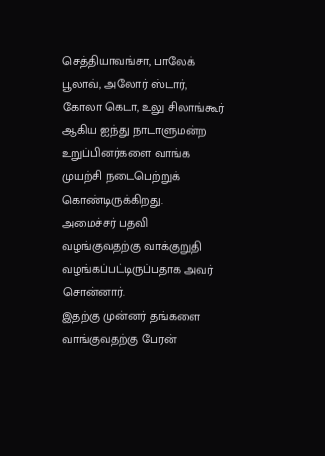செத்தியாவங்சா, பாலேக் பூலாவ், அலோர் ஸ்டார், கோலா கெடா, உலு சிலாங்கூர் ஆகிய ஐந்து நாடாளுமன்ற உறுப்பினர்களை வாங்க முயற்சி நடைபெற்றுக் கொண்டிருக்கிறது.
அமைச்சர் பதவி வழங்குவதற்கு வாக்குறுதி வழங்கப்பட்டிருப்பதாக அவர் சொன்னார்.
இதற்கு முன்னர் தங்களை வாங்குவதற்கு பேரன்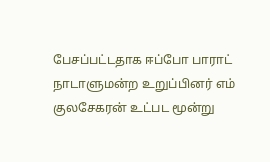பேசப்பட்டதாக ஈப்போ பாராட் நாடாளுமன்ற உறுப்பினர் எம் குலசேகரன் உட்பட மூன்று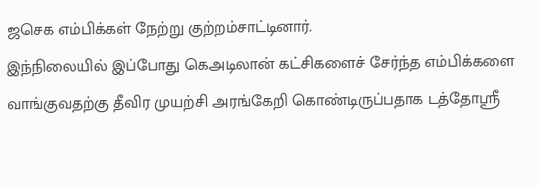ஜசெக எம்பிக்கள் நேற்று குற்றம்சாட்டினார்.
இந்நிலையில் இப்போது கெஅடிலான் கட்சிகளைச் சேர்ந்த எம்பிக்களை வாங்குவதற்கு தீவிர முயற்சி அரங்கேறி கொண்டிருப்பதாக டத்தோஸ்ரீ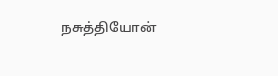நசுத்தியோன்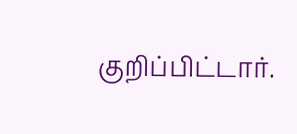குறிப்பிட்டார்.